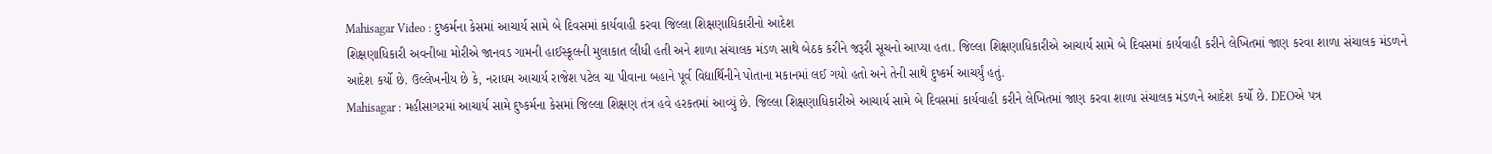Mahisagar Video : દુષ્કર્મના કેસમાં આચાર્ય સામે બે દિવસમાં કાર્યવાહી કરવા જિલ્લા શિક્ષણાધિકારીનો આદેશ
શિક્ષણાધિકારી અવનીબા મોરીએ જાનવડ ગામની હાઈસ્કૂલની મુલાકાત લીધી હતી અને શાળા સંચાલક મંડળ સાથે બેઠક કરીને જરૂરી સૂચનો આપ્યા હતા. જિલ્લા શિક્ષણાધિકારીએ આચાર્ય સામે બે દિવસમાં કાર્યવાહી કરીને લેખિતમાં જાણ કરવા શાળા સંચાલક મંડળને આદેશ કર્યો છે. ઉલ્લેખનીય છે કે, નરાધમ આચાર્ય રાજેશ પટેલ ચા પીવાના બહાને પૂર્વ વિદ્યાર્થિનીને પોતાના મકાનમાં લઈ ગયો હતો અને તેની સાથે દુષ્કર્મ આચર્યું હતું.
Mahisagar : મહીસાગરમાં આચાર્ય સામે દુષ્કર્મના કેસમાં જિલ્લા શિક્ષણ તંત્ર હવે હરકતમાં આવ્યું છે. જિલ્લા શિક્ષણાધિકારીએ આચાર્ય સામે બે દિવસમાં કાર્યવાહી કરીને લેખિતમાં જાણ કરવા શાળા સંચાલક મંડળને આદેશ કર્યો છે. DEOએ પત્ર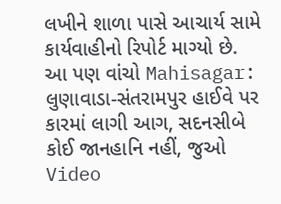લખીને શાળા પાસે આચાર્ય સામે કાર્યવાહીનો રિપોર્ટ માગ્યો છે.
આ પણ વાંચો Mahisagar: લુણાવાડા-સંતરામપુર હાઈવે પર કારમાં લાગી આગ, સદનસીબે કોઈ જાનહાનિ નહીં, જુઓ Video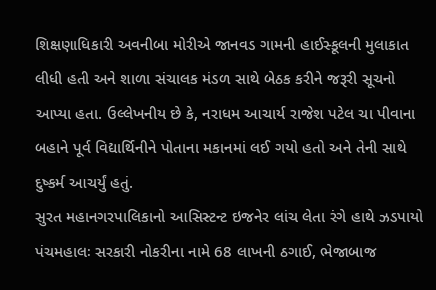શિક્ષણાધિકારી અવનીબા મોરીએ જાનવડ ગામની હાઈસ્કૂલની મુલાકાત લીધી હતી અને શાળા સંચાલક મંડળ સાથે બેઠક કરીને જરૂરી સૂચનો આપ્યા હતા. ઉલ્લેખનીય છે કે, નરાધમ આચાર્ય રાજેશ પટેલ ચા પીવાના બહાને પૂર્વ વિદ્યાર્થિનીને પોતાના મકાનમાં લઈ ગયો હતો અને તેની સાથે દુષ્કર્મ આચર્યું હતું.
સુરત મહાનગરપાલિકાનો આસિસ્ટન્ટ ઇજનેર લાંચ લેતા રંગે હાથે ઝડપાયો
પંચમહાલઃ સરકારી નોકરીના નામે 68 લાખની ઠગાઈ, ભેજાબાજ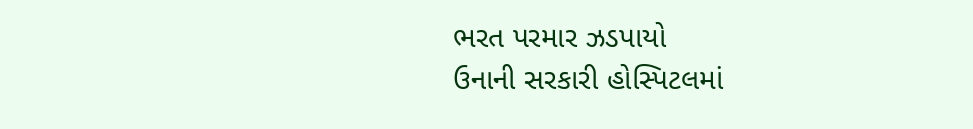ભરત પરમાર ઝડપાયો
ઉનાની સરકારી હોસ્પિટલમાં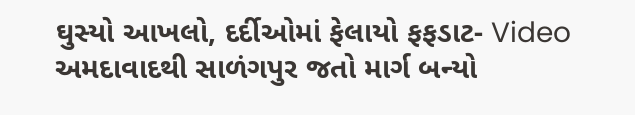ઘુસ્યો આખલો, દર્દીઓમાં ફેલાયો ફફડાટ- Video
અમદાવાદથી સાળંગપુર જતો માર્ગ બન્યો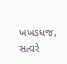ખખડધજ, સત્વરે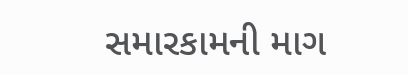સમારકામની માગ